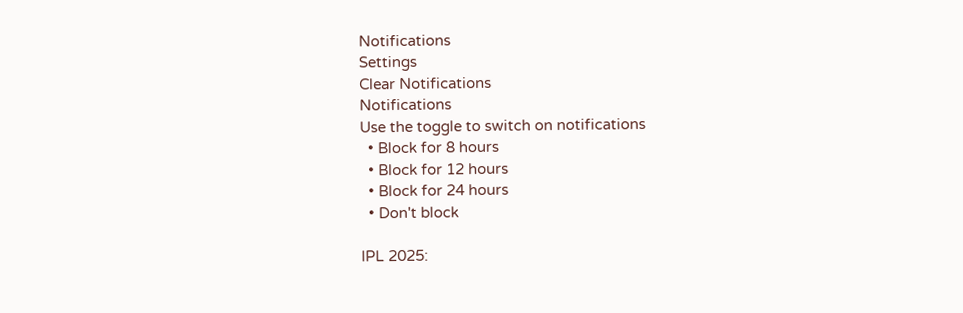Notifications
Settings
Clear Notifications
Notifications
Use the toggle to switch on notifications
  • Block for 8 hours
  • Block for 12 hours
  • Block for 24 hours
  • Don't block

IPL 2025: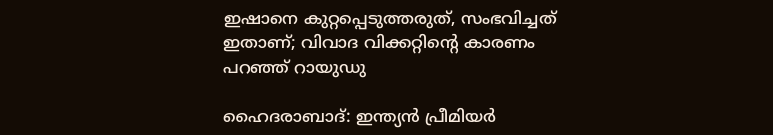ഇഷാനെ കുറ്റപ്പെടുത്തരുത്, സംഭവിച്ചത് ഇതാണ്; വിവാദ വിക്കറ്റിന്റെ കാരണം പറഞ്ഞ് റായുഡു

ഹൈദരാബാദ്: ഇന്ത്യന്‍ പ്രീമിയര്‍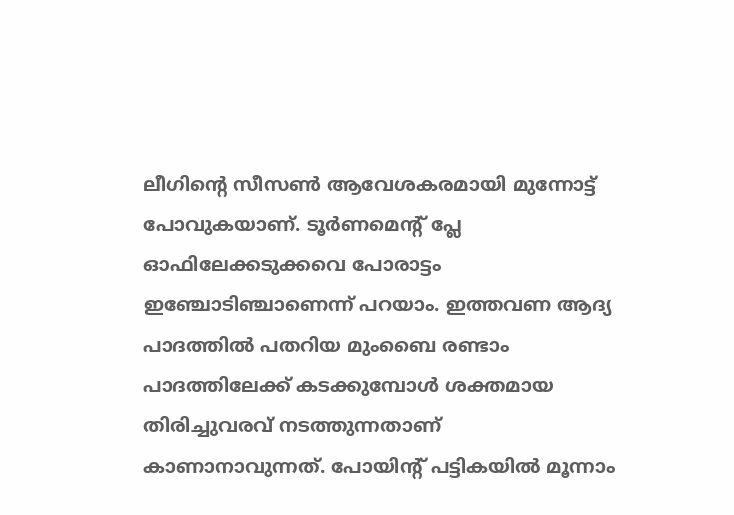ലീഗിന്റെ സീസണ്‍ ആവേശകരമായി മുന്നോട്ട് പോവുകയാണ്. ടൂര്‍ണമെന്റ് പ്ലേ ഓഫിലേക്കടുക്കവെ പോരാട്ടം ഇഞ്ചോടിഞ്ചാണെന്ന് പറയാം. ഇത്തവണ ആദ്യ പാദത്തില്‍ പതറിയ മുംബൈ രണ്ടാം പാദത്തിലേക്ക് കടക്കുമ്പോള്‍ ശക്തമായ തിരിച്ചുവരവ് നടത്തുന്നതാണ് കാണാനാവുന്നത്. പോയിന്റ് പട്ടികയില്‍ മൂന്നാം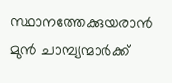സ്ഥാനത്തേക്കുയരാന്‍ മുന്‍ ചാമ്പ്യന്മാര്‍ക്ക്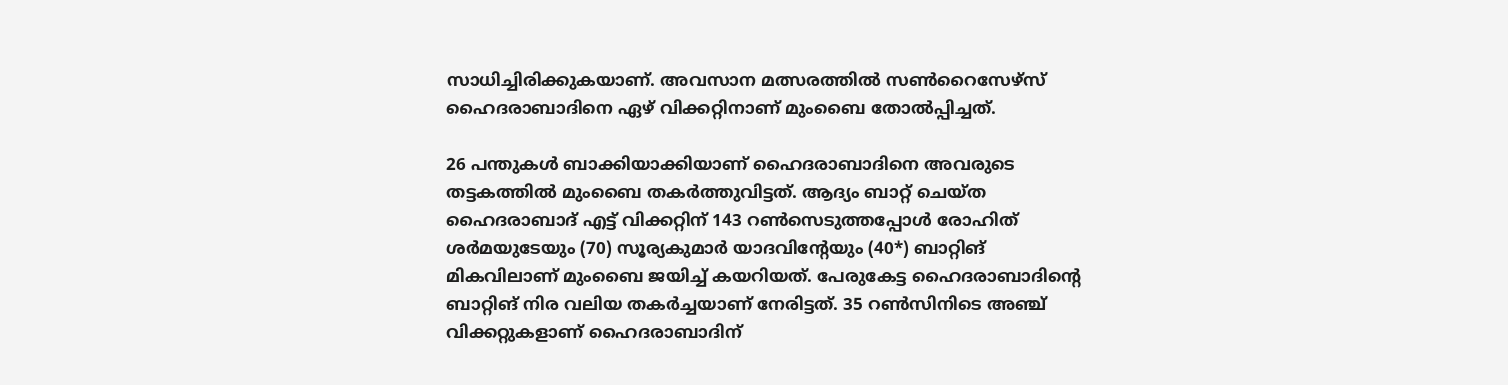സാധിച്ചിരിക്കുകയാണ്. അവസാന മത്സരത്തില്‍ സണ്‍റൈസേഴ്‌സ് ഹൈദരാബാദിനെ ഏഴ് വിക്കറ്റിനാണ് മുംബൈ തോല്‍പ്പിച്ചത്.

26 പന്തുകള്‍ ബാക്കിയാക്കിയാണ് ഹൈദരാബാദിനെ അവരുടെ തട്ടകത്തില്‍ മുംബൈ തകര്‍ത്തുവിട്ടത്. ആദ്യം ബാറ്റ് ചെയ്ത ഹൈദരാബാദ് എട്ട് വിക്കറ്റിന് 143 റണ്‍സെടുത്തപ്പോള്‍ രോഹിത് ശര്‍മയുടേയും (70) സൂര്യകുമാര്‍ യാദവിന്റേയും (40*) ബാറ്റിങ് മികവിലാണ് മുംബൈ ജയിച്ച് കയറിയത്. പേരുകേട്ട ഹൈദരാബാദിന്റെ ബാറ്റിങ് നിര വലിയ തകര്‍ച്ചയാണ് നേരിട്ടത്. 35 റണ്‍സിനിടെ അഞ്ച് വിക്കറ്റുകളാണ് ഹൈദരാബാദിന്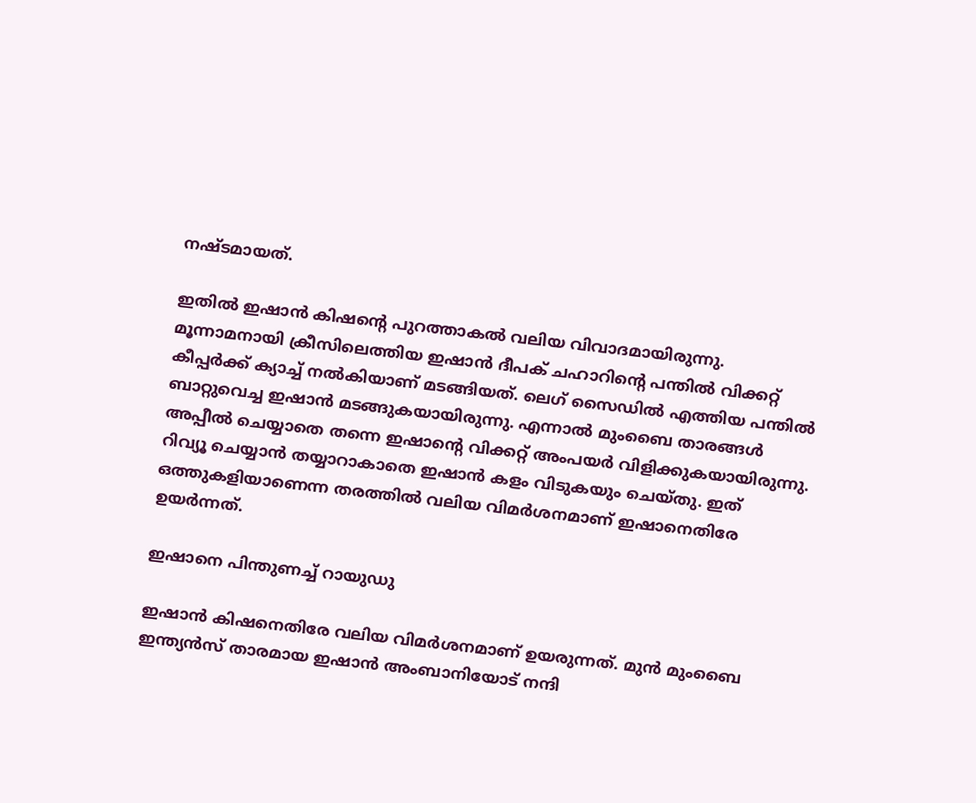നഷ്ടമായത്.

ഇതില്‍ ഇഷാന്‍ കിഷന്റെ പുറത്താകല്‍ വലിയ വിവാദമായിരുന്നു. മൂന്നാമനായി ക്രീസിലെത്തിയ ഇഷാന്‍ ദീപക് ചഹാറിന്റെ പന്തില്‍ വിക്കറ്റ് കീപ്പര്‍ക്ക് ക്യാച്ച് നല്‍കിയാണ് മടങ്ങിയത്. ലെഗ് സൈഡില്‍ എത്തിയ പന്തില്‍ ബാറ്റുവെച്ച ഇഷാന്‍ മടങ്ങുകയായിരുന്നു. എന്നാല്‍ മുംബൈ താരങ്ങള്‍ അപ്പീല്‍ ചെയ്യാതെ തന്നെ ഇഷാന്റെ വിക്കറ്റ് അംപയര്‍ വിളിക്കുകയായിരുന്നു. റിവ്യൂ ചെയ്യാന്‍ തയ്യാറാകാതെ ഇഷാന്‍ കളം വിടുകയും ചെയ്തു. ഇത് ഒത്തുകളിയാണെന്ന തരത്തില്‍ വലിയ വിമര്‍ശനമാണ് ഇഷാനെതിരേ ഉയര്‍ന്നത്.

ഇഷാനെ പിന്തുണച്ച് റായുഡു

ഇഷാന്‍ കിഷനെതിരേ വലിയ വിമര്‍ശനമാണ് ഉയരുന്നത്. മുന്‍ മുംബൈ ഇന്ത്യന്‍സ് താരമായ ഇഷാന്‍ അംബാനിയോട് നന്ദി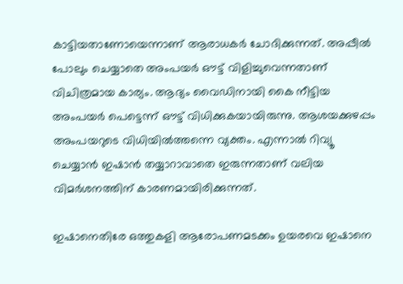കാട്ടിയതാണോയെന്നാണ് ആരാധകര്‍ ചോദിക്കുന്നത്. അപ്പീല്‍ പോലും ചെയ്യാതെ അംപയര്‍ ഔട്ട് വിളിച്ചുവെന്നതാണ് വിചിത്രമായ കാര്യം. ആദ്യം വൈഡിനായി കൈ നീട്ടിയ അംപയര്‍ പെട്ടെന്ന് ഔട്ട് വിധിക്കുകയായിരുന്നു. ആശയക്കുഴപ്പം അംപയറുടെ വിധിയില്‍ത്തന്നെ വ്യക്തം. എന്നാല്‍ റിവ്യൂ ചെയ്യാന്‍ ഇഷാന്‍ തയ്യാറാവാതെ ഇരുന്നതാണ് വലിയ വിമര്‍ശനത്തിന് കാരണമായിരിക്കുന്നത്.

ഇഷാനെതിരേ ഒത്തുകളി ആരോപണമടക്കം ഉയരവെ ഇഷാനെ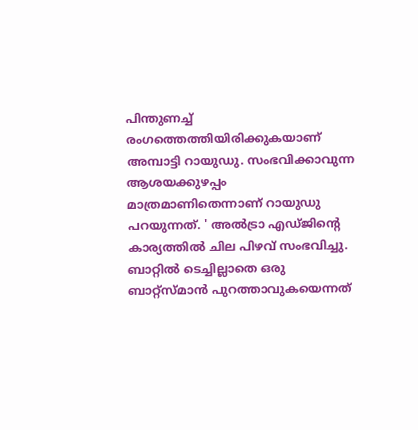പിന്തുണച്ച് രംഗത്തെത്തിയിരിക്കുകയാണ് അമ്പാട്ടി റായുഡു. സംഭവിക്കാവുന്ന ആശയക്കുഴപ്പം മാത്രമാണിതെന്നാണ് റായുഡു പറയുന്നത്. ' അല്‍ട്രാ എഡ്ജിന്റെ കാര്യത്തില്‍ ചില പിഴവ് സംഭവിച്ചു. ബാറ്റില്‍ ടെച്ചില്ലാതെ ഒരു ബാറ്റ്‌സ്മാന്‍ പുറത്താവുകയെന്നത്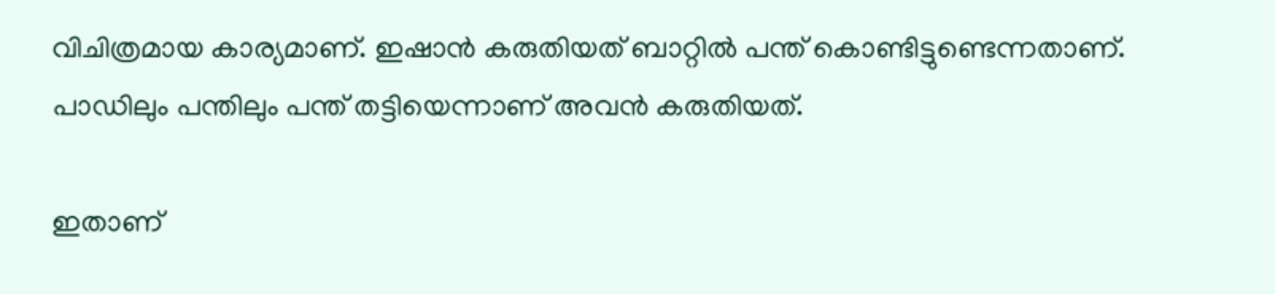വിചിത്രമായ കാര്യമാണ്. ഇഷാന്‍ കരുതിയത് ബാറ്റില്‍ പന്ത് കൊണ്ടിട്ടുണ്ടെന്നതാണ്. പാഡിലും പന്തിലും പന്ത് തട്ടിയെന്നാണ് അവന്‍ കരുതിയത്.

ഇതാണ്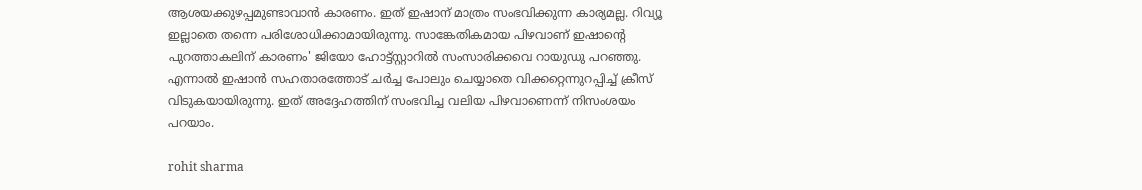ആശയക്കുഴപ്പമുണ്ടാവാന്‍ കാരണം. ഇത് ഇഷാന് മാത്രം സംഭവിക്കുന്ന കാര്യമല്ല. റിവ്യൂ ഇല്ലാതെ തന്നെ പരിശോധിക്കാമായിരുന്നു. സാങ്കേതികമായ പിഴവാണ് ഇഷാന്റെ പുറത്താകലിന് കാരണം' ജിയോ ഹോട്ട്‌സ്റ്റാറില്‍ സംസാരിക്കവെ റായുഡു പറഞ്ഞു. എന്നാല്‍ ഇഷാന്‍ സഹതാരത്തോട് ചര്‍ച്ച പോലും ചെയ്യാതെ വിക്കറ്റെന്നുറപ്പിച്ച് ക്രീസ് വിടുകയായിരുന്നു. ഇത് അദ്ദേഹത്തിന് സംഭവിച്ച വലിയ പിഴവാണെന്ന് നിസംശയം പറയാം.

rohit sharma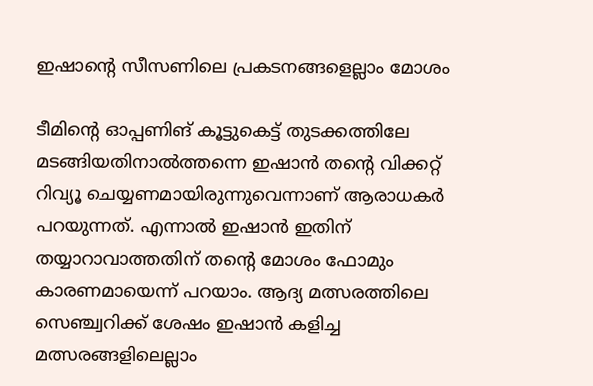ഇഷാന്റെ സീസണിലെ പ്രകടനങ്ങളെല്ലാം മോശം

ടീമിന്റെ ഓപ്പണിങ് കൂട്ടുകെട്ട് തുടക്കത്തിലേ മടങ്ങിയതിനാല്‍ത്തന്നെ ഇഷാന്‍ തന്റെ വിക്കറ്റ് റിവ്യൂ ചെയ്യണമായിരുന്നുവെന്നാണ് ആരാധകര്‍ പറയുന്നത്. എന്നാല്‍ ഇഷാന്‍ ഇതിന് തയ്യാറാവാത്തതിന് തന്റെ മോശം ഫോമും കാരണമായെന്ന് പറയാം. ആദ്യ മത്സരത്തിലെ സെഞ്ച്വറിക്ക് ശേഷം ഇഷാന്‍ കളിച്ച മത്സരങ്ങളിലെല്ലാം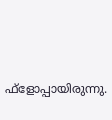ഫ്‌ളോപ്പായിരുന്നു.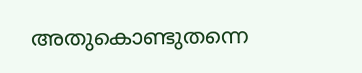അതുകൊണ്ടുതന്നെ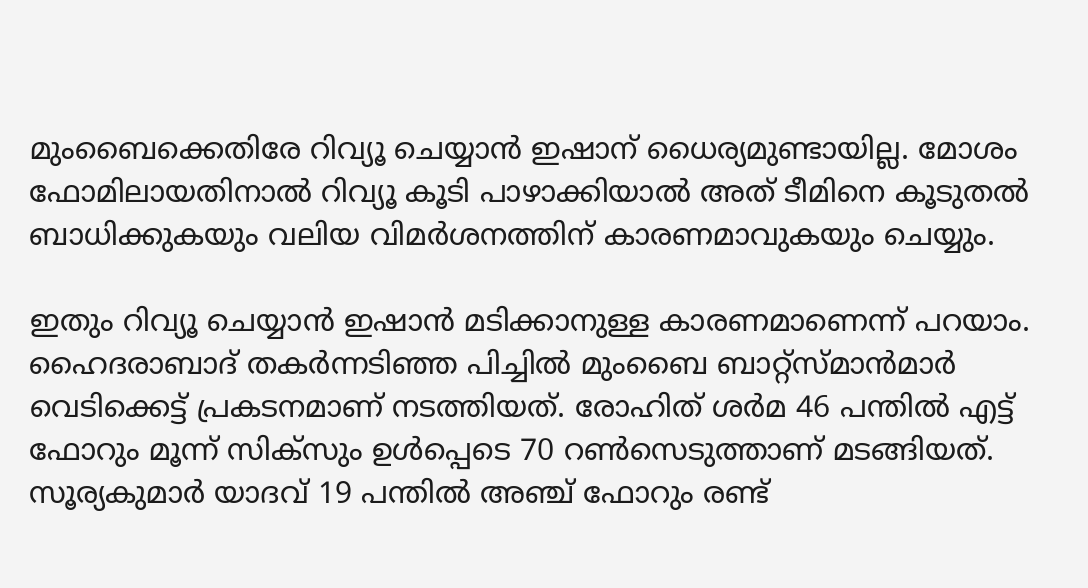മുംബൈക്കെതിരേ റിവ്യൂ ചെയ്യാന്‍ ഇഷാന് ധൈര്യമുണ്ടായില്ല. മോശം ഫോമിലായതിനാല്‍ റിവ്യൂ കൂടി പാഴാക്കിയാല്‍ അത് ടീമിനെ കൂടുതല്‍ ബാധിക്കുകയും വലിയ വിമര്‍ശനത്തിന് കാരണമാവുകയും ചെയ്യും.

ഇതും റിവ്യൂ ചെയ്യാന്‍ ഇഷാന്‍ മടിക്കാനുള്ള കാരണമാണെന്ന് പറയാം. ഹൈദരാബാദ് തകര്‍ന്നടിഞ്ഞ പിച്ചില്‍ മുംബൈ ബാറ്റ്‌സ്മാന്‍മാര്‍ വെടിക്കെട്ട് പ്രകടനമാണ് നടത്തിയത്. രോഹിത് ശര്‍മ 46 പന്തില്‍ എട്ട് ഫോറും മൂന്ന് സിക്‌സും ഉള്‍പ്പെടെ 70 റണ്‍സെടുത്താണ് മടങ്ങിയത്. സൂര്യകുമാര്‍ യാദവ് 19 പന്തില്‍ അഞ്ച് ഫോറും രണ്ട്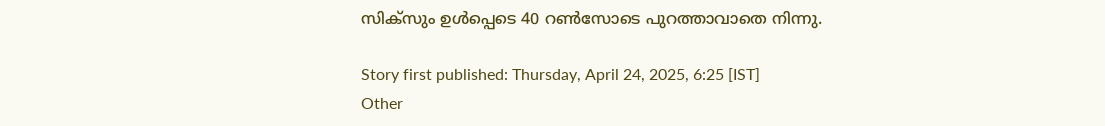സിക്‌സും ഉള്‍പ്പെടെ 40 റണ്‍സോടെ പുറത്താവാതെ നിന്നു.

Story first published: Thursday, April 24, 2025, 6:25 [IST]
Other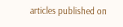articles published on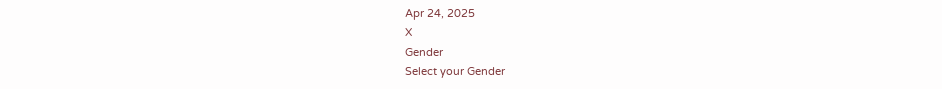Apr 24, 2025
X
Gender
Select your Gender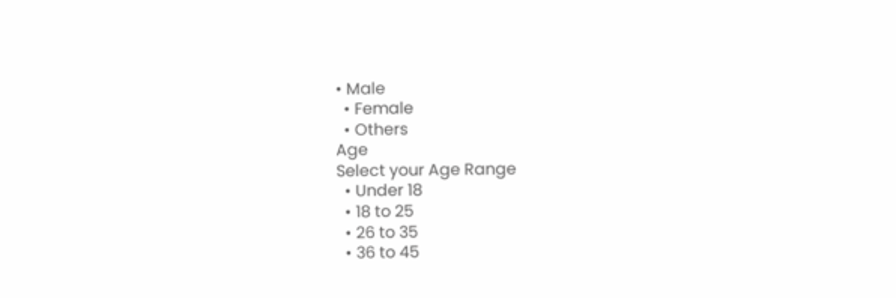• Male
  • Female
  • Others
Age
Select your Age Range
  • Under 18
  • 18 to 25
  • 26 to 35
  • 36 to 45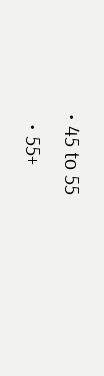• 45 to 55
  • 55+